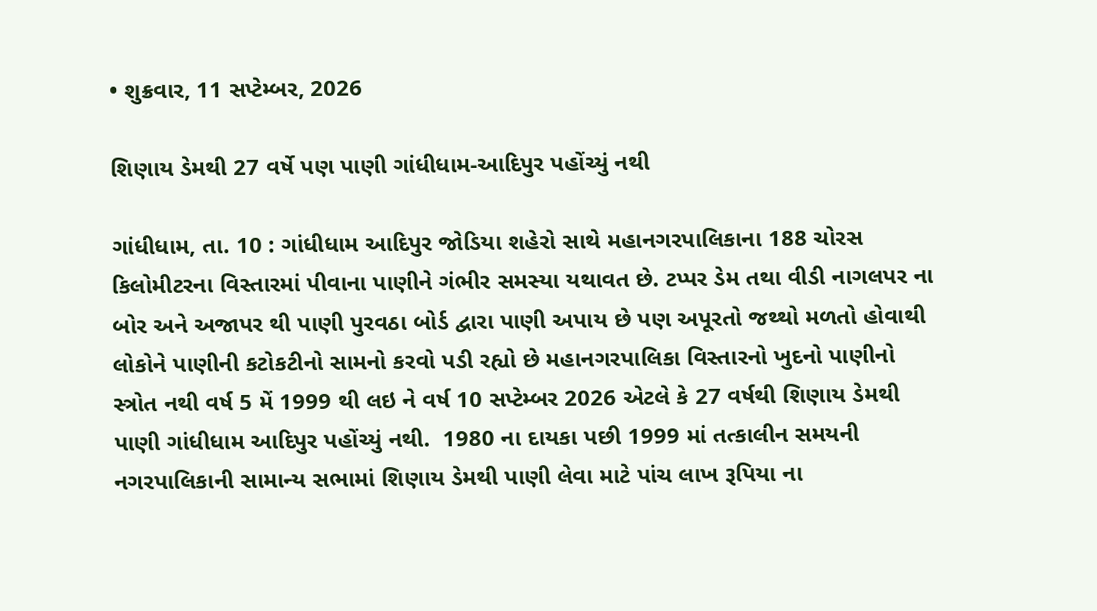• શુક્રવાર, 11 સપ્ટેમ્બર, 2026

શિણાય ડેમથી 27 વર્ષે પણ પાણી ગાંધીધામ-આદિપુર પહોંચ્યું નથી

ગાંધીધામ, તા. 10 : ગાંધીધામ આદિપુર જોડિયા શહેરો સાથે મહાનગરપાલિકાના 188 ચોરસ કિલોમીટરના વિસ્તારમાં પીવાના પાણીને ગંભીર સમસ્યા યથાવત છે. ટપ્પર ડેમ તથા વીડી નાગલપર ના બોર અને અજાપર થી પાણી પુરવઠા બોર્ડ દ્વારા પાણી અપાય છે પણ અપૂરતો જથ્થો મળતો હોવાથી લોકોને પાણીની કટોકટીનો સામનો કરવો પડી રહ્યો છે મહાનગરપાલિકા વિસ્તારનો ખુદનો પાણીનો સ્ત્રોત નથી વર્ષ 5 મેં 1999 થી લઇ ને વર્ષ 10 સપ્ટેમ્બર 2026 એટલે કે 27 વર્ષથી શિણાય ડેમથી પાણી ગાંધીધામ આદિપુર પહોંચ્યું નથી.  1980 ના દાયકા પછી 1999 માં તત્કાલીન સમયની નગરપાલિકાની સામાન્ય સભામાં શિણાય ડેમથી પાણી લેવા માટે પાંચ લાખ રૂપિયા ના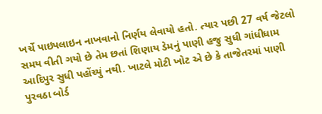ખર્ચે પાઇપલાઇન નાખવાનો નિર્ણય લેવાયો હતો. ત્યાર પછી 27 વર્ષ જેટલો સમય વીતી ગયો છે તેમ છતાં શિણાય ડેમનું પાણી હજુ સુધી ગાંધીધામ આદિપુર સુધી પહોંચ્યું નથી. ખાટલે મોટી ખોટ એ છે કે તાજેતરમાં પાણી પુરવઠા બોર્ડ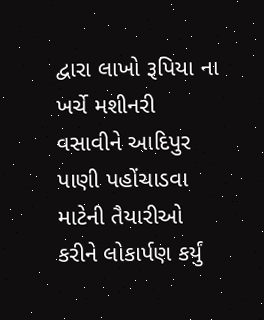દ્વારા લાખો રૂપિયા ના ખર્ચે મશીનરી વસાવીને આદિપુર પાણી પહોંચાડવા માટેની તૈયારીઓ કરીને લોકાર્પણ કર્યું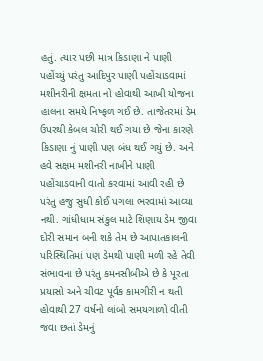હતું. ત્યાર પછી માત્ર કિડાણા ને પાણી પહોંચ્યું પરંતુ આદિપુર પાણી પહોંચાડવામાં મશીનરીની ક્ષમતા નો હોવાથી આખી યોજના હાલના સમયે નિષ્ફળ ગઈ છે. તાજેતરમાં ડેમ ઉપરથી કેબલ ચોરી થઈ ગયા છે જેના કારણે કિડાણા નું પાણી પણ બંધ થઈ ગયું છે. અને હવે સક્ષમ મશીનરી નાખીને પાણી પહોંચાડવાની વાતો કરવામાં આવી રહી છે પરંતુ હજુ સુધી કોઈ પગલા ભરવામાં આવ્યા નથી. ગાંધીધામ સંકુલ માટે શિણાય ડેમ જીવા દોરી સમાન બની શકે તેમ છે આપાતકાલની પરિસ્થિતિમાં પણ ડેમથી પાણી મળી રહે તેવી સંભાવના છે પરંતુ કમનસીબીએ છે કે પૂરતા પ્રયાસો અને ચીવટ પૂર્વક કામગીરી ન થતી હોવાથી 27 વર્ષનો લાંબો સમયગાળો વીતી જવા છતાં ડેમનું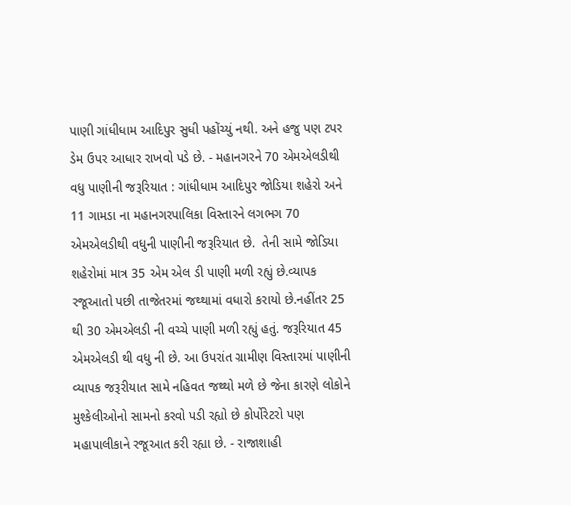પાણી ગાંધીધામ આદિપુર સુધી પહોંચ્યું નથી. અને હજુ પણ ટપર ડેમ ઉપર આધાર રાખવો પડે છે. - મહાનગરને 70 એમએલડીથી વધુ પાણીની જરૂરિયાત : ગાંધીધામ આદિપુર જોડિયા શહેરો અને 11 ગામડા ના મહાનગરપાલિકા વિસ્તારને લગભગ 70 એમએલડીથી વધુની પાણીની જરૂરિયાત છે.  તેની સામે જોડિયા શહેરોમાં માત્ર 35 એમ એલ ડી પાણી મળી રહ્યું છે.વ્યાપક રજૂઆતો પછી તાજેતરમાં જથ્થામાં વધારો કરાયો છે.નહીંતર 25 થી 30 એમએલડી ની વચ્ચે પાણી મળી રહ્યું હતું. જરૂરિયાત 45 એમએલડી થી વધુ ની છે. આ ઉપરાંત ગ્રામીણ વિસ્તારમાં પાણીની વ્યાપક જરૂરીયાત સામે નહિવત જથ્થો મળે છે જેના કારણે લોકોને મુશ્કેલીઓનો સામનો કરવો પડી રહ્યો છે કોર્પોરેટરો પણ મહાપાલીકાને રજૂઆત કરી રહ્યા છે. - રાજાશાહી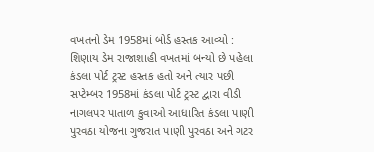વખતનો ડેમ 1958માં બોર્ડ હસ્તક આવ્યો : શિણાય ડેમ રાજાશાહી વખતમાં બન્યો છે પહેલા કંડલા પોર્ટ ટ્રસ્ટ હસ્તક હતો અને ત્યાર પછી સપ્ટેમ્બર 1958માં કંડલા પોર્ટ ટ્રસ્ટ દ્વારા વીડી નાગલપર પાતાળ કુવાઓ આધારિત કંડલા પાણી પુરવઠા યોજના ગુજરાત પાણી પુરવઠા અને ગટર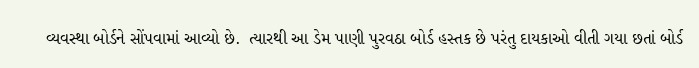વ્યવસ્થા બોર્ડને સોંપવામાં આવ્યો છે.  ત્યારથી આ ડેમ પાણી પુરવઠા બોર્ડ હસ્તક છે પરંતુ દાયકાઓ વીતી ગયા છતાં બોર્ડ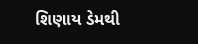શિણાય ડેમથી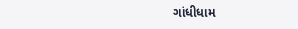ગાંધીધામ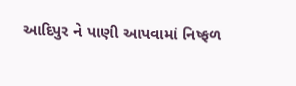આદિપુર ને પાણી આપવામાં નિષ્ફળ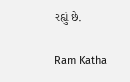રહ્યું છે.

Ram Katha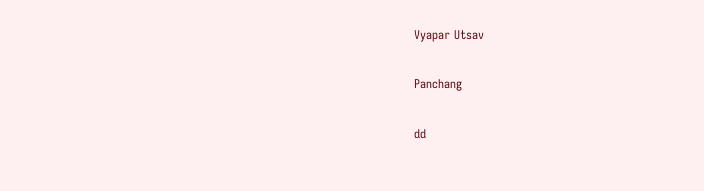Vyapar Utsav

Panchang

dd